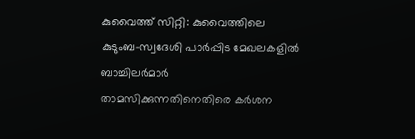കുവൈത്ത് സിറ്റി: കുവൈത്തിലെ കുടുംബ-സ്വദേശി പാർപ്പിട മേഖലകളിൽ ബാച്ചിലർമാർ താമസിക്കുന്നതിനെതിരെ കർശന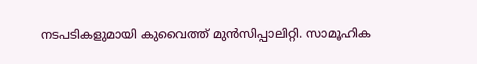നടപടികളുമായി കുവൈത്ത് മുൻസിപ്പാലിറ്റി. സാമൂഹിക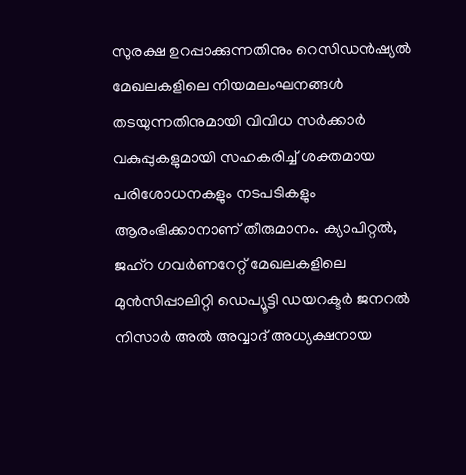സുരക്ഷ ഉറപ്പാക്കുന്നതിനും റെസിഡൻഷ്യൽ മേഖലകളിലെ നിയമലംഘനങ്ങൾ തടയുന്നതിനുമായി വിവിധ സർക്കാർ വകുപ്പുകളുമായി സഹകരിച്ച് ശക്തമായ പരിശോധനകളും നടപടികളും ആരംഭിക്കാനാണ് തീരുമാനം. ക്യാപിറ്റൽ, ജഹ്റ ഗവർണറേറ്റ് മേഖലകളിലെ മുൻസിപ്പാലിറ്റി ഡെപ്യൂട്ടി ഡയറക്ടർ ജനറൽ നിസാർ അൽ അവ്വാദ് അധ്യക്ഷനായ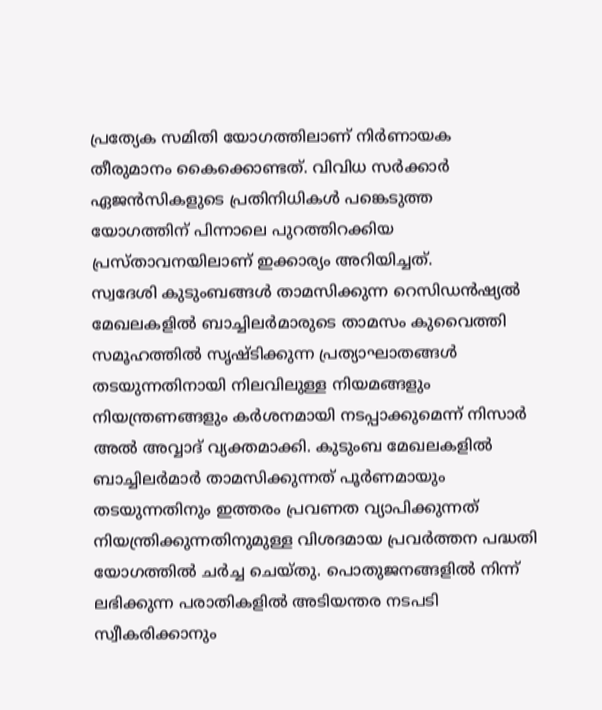പ്രത്യേക സമിതി യോഗത്തിലാണ് നിർണായക തീരുമാനം കൈക്കൊണ്ടത്. വിവിധ സർക്കാർ ഏജൻസികളുടെ പ്രതിനിധികൾ പങ്കെടുത്ത യോഗത്തിന് പിന്നാലെ പുറത്തിറക്കിയ പ്രസ്താവനയിലാണ് ഇക്കാര്യം അറിയിച്ചത്.
സ്വദേശി കുടുംബങ്ങൾ താമസിക്കുന്ന റെസിഡൻഷ്യൽ മേഖലകളിൽ ബാച്ചിലർമാരുടെ താമസം കുവൈത്തി സമൂഹത്തിൽ സൃഷ്ടിക്കുന്ന പ്രത്യാഘാതങ്ങൾ തടയുന്നതിനായി നിലവിലുള്ള നിയമങ്ങളും നിയന്ത്രണങ്ങളും കർശനമായി നടപ്പാക്കുമെന്ന് നിസാർ അൽ അവ്വാദ് വ്യക്തമാക്കി. കുടുംബ മേഖലകളിൽ ബാച്ചിലർമാർ താമസിക്കുന്നത് പൂർണമായും തടയുന്നതിനും ഇത്തരം പ്രവണത വ്യാപിക്കുന്നത് നിയന്ത്രിക്കുന്നതിനുമുള്ള വിശദമായ പ്രവർത്തന പദ്ധതി യോഗത്തിൽ ചർച്ച ചെയ്തു. പൊതുജനങ്ങളിൽ നിന്ന് ലഭിക്കുന്ന പരാതികളിൽ അടിയന്തര നടപടി സ്വീകരിക്കാനും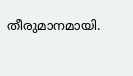തീരുമാനമായി.